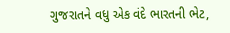ગુજરાતને વધુ એક વંદે ભારતની ભેટ,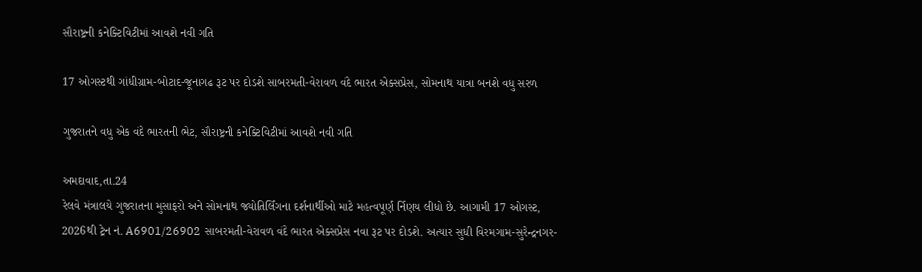સૌરાષ્ટ્રની કનેક્ટિવિટીમાં આવશે નવી ગતિ

17 ઓગસ્ટથી ગાંધીગ્રામ-બોટાદ-જૂનાગઢ રૂટ પર દોડશે સાબરમતી-વેરાવળ વંદે ભારત એક્સપ્રેસ, સોમનાથ યાત્રા બનશે વધુ સરળ

ગુજરાતને વધુ એક વંદે ભારતની ભેટ, સૌરાષ્ટ્રની કનેક્ટિવિટીમાં આવશે નવી ગતિ

અમદાવાદ,તા.24
રેલવે મંત્રાલયે ગુજરાતના મુસાફરો અને સોમનાથ જ્યોતિર્લિંગના દર્શનાર્થીઓ માટે મહત્વપૂર્ણ ર્નિણય લીધો છે. આગામી 17 ઓગસ્ટ, 2026થી ટ્રેન નં. A6901/26902 સાબરમતી-વેરાવળ વંદે ભારત એક્સપ્રેસ નવા રૂટ પર દોડશે. અત્યાર સુધી વિરમગામ-સુરેન્દ્રનગર-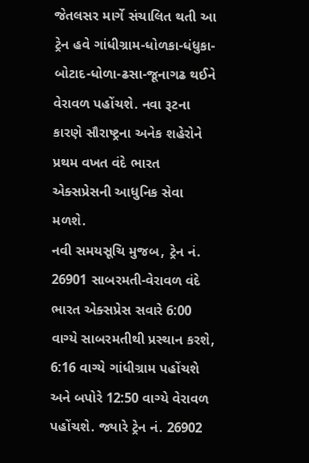જેતલસર માર્ગે સંચાલિત થતી આ ટ્રેન હવે ગાંધીગ્રામ-ધોળકા-ધંધુકા-બોટાદ-ધોળા-ઢસા-જૂનાગઢ થઈને વેરાવળ પહોંચશે. નવા રૂટના કારણે સૌરાષ્ટ્રના અનેક શહેરોને પ્રથમ વખત વંદે ભારત એક્સપ્રેસની આધુનિક સેવા મળશે.
નવી સમયસૂચિ મુજબ, ટ્રેન નં. 26901 સાબરમતી-વેરાવળ વંદે ભારત એક્સપ્રેસ સવારે 6:00 વાગ્યે સાબરમતીથી પ્રસ્થાન કરશે, 6:16 વાગ્યે ગાંધીગ્રામ પહોંચશે અને બપોરે 12:50 વાગ્યે વેરાવળ પહોંચશે. જ્યારે ટ્રેન નં. 26902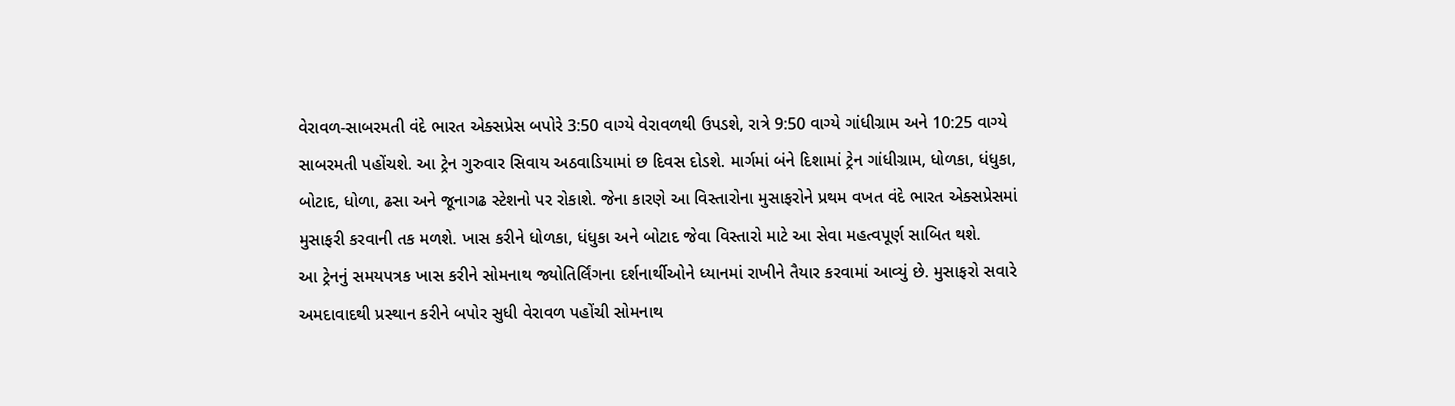વેરાવળ-સાબરમતી વંદે ભારત એક્સપ્રેસ બપોરે 3:50 વાગ્યે વેરાવળથી ઉપડશે, રાત્રે 9:50 વાગ્યે ગાંધીગ્રામ અને 10:25 વાગ્યે સાબરમતી પહોંચશે. આ ટ્રેન ગુરુવાર સિવાય અઠવાડિયામાં છ દિવસ દોડશે. માર્ગમાં બંને દિશામાં ટ્રેન ગાંધીગ્રામ, ધોળકા, ધંધુકા, બોટાદ, ધોળા, ઢસા અને જૂનાગઢ સ્ટેશનો પર રોકાશે. જેના કારણે આ વિસ્તારોના મુસાફરોને પ્રથમ વખત વંદે ભારત એક્સપ્રેસમાં મુસાફરી કરવાની તક મળશે. ખાસ કરીને ધોળકા, ધંધુકા અને બોટાદ જેવા વિસ્તારો માટે આ સેવા મહત્વપૂર્ણ સાબિત થશે.
આ ટ્રેનનું સમયપત્રક ખાસ કરીને સોમનાથ જ્યોતિર્લિંગના દર્શનાર્થીઓને ધ્યાનમાં રાખીને તૈયાર કરવામાં આવ્યું છે. મુસાફરો સવારે અમદાવાદથી પ્રસ્થાન કરીને બપોર સુધી વેરાવળ પહોંચી સોમનાથ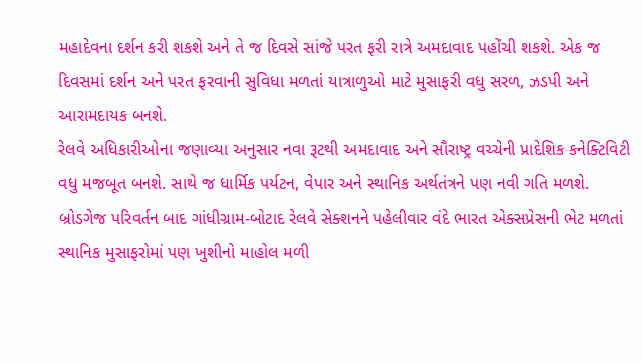મહાદેવના દર્શન કરી શકશે અને તે જ દિવસે સાંજે પરત ફરી રાત્રે અમદાવાદ પહોંચી શકશે. એક જ દિવસમાં દર્શન અને પરત ફરવાની સુવિધા મળતાં યાત્રાળુઓ માટે મુસાફરી વધુ સરળ, ઝડપી અને આરામદાયક બનશે.
રેલવે અધિકારીઓના જણાવ્યા અનુસાર નવા રૂટથી અમદાવાદ અને સૌરાષ્ટ્ર વચ્ચેની પ્રાદેશિક કનેક્ટિવિટી વધુ મજબૂત બનશે. સાથે જ ધાર્મિક પર્યટન, વેપાર અને સ્થાનિક અર્થતંત્રને પણ નવી ગતિ મળશે. બ્રોડગેજ પરિવર્તન બાદ ગાંધીગ્રામ-બોટાદ રેલવે સેક્શનને પહેલીવાર વંદે ભારત એક્સપ્રેસની ભેટ મળતાં સ્થાનિક મુસાફરોમાં પણ ખુશીનો માહોલ મળી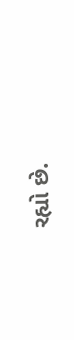રહ્યો છે.